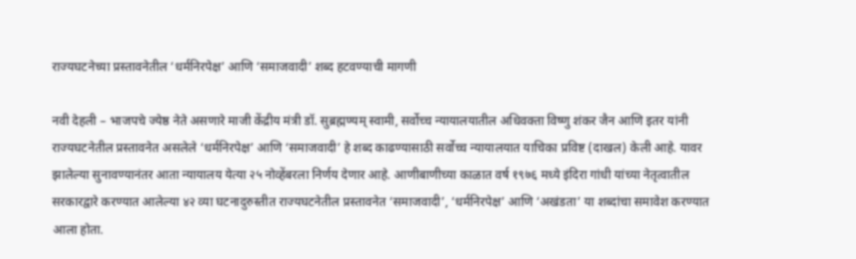राज्यघटनेच्या प्रस्तावनेतील ‘धर्मनिरपेक्ष’ आणि ‘समाजवादी’ शब्द हटवण्याची मागणी

नवी देहली – भाजपचे ज्येष्ठ नेते असणारे माजी केंद्रीय मंत्री डॉ. सुब्रह्मण्यम् स्वामी, सर्वोच्च न्यायालयातील अधिवक्ता विष्णु शंकर जैन आणि इतर यांनी राज्यघटनेतील प्रस्तावनेत असलेले ‘धर्मनिरपेक्ष’ आणि ‘समाजवादी’ हे शब्द काढण्यासाठी सर्वोच्च न्यायालयात याचिका प्रविष्ट (दाखल) केली आहे. यावर झालेल्या सुनावण्यानंतर आता न्यायालय येत्या २५ नोव्हेंबरला निर्णय देणार आहे. आणीबाणीच्या काळात वर्ष १९७६ मध्ये इंदिरा गांधी यांच्या नेतृत्वातील सरकारद्वारे करण्यात आलेल्या ४२ व्या घटनादुरुस्तीत राज्यघटनेतील प्रस्तावनेत ‘समाजवादी’, ‘धर्मनिरपेक्ष’ आणि ‘अखंडता’ या शब्दांचा समावेश करण्यात आला होता.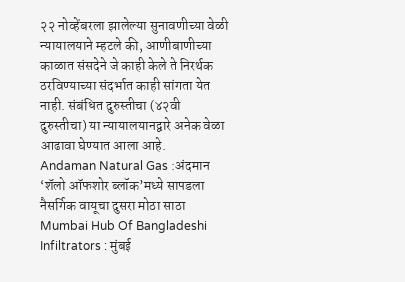२२ नोव्हेंबरला झालेल्या सुनावणीच्या वेळी न्यायालयाने म्हटले की, आणीबाणीच्या काळात संसदेने जे काही केले ते निरर्थक ठरविण्याच्या संदर्भात काही सांगता येत नाही. संबंधित दुरुस्तीचा (४२वी दुरुस्तीचा) या न्यायालयानद्वारे अनेक वेळा आढावा घेण्यात आला आहे.
Andaman Natural Gas :अंदमान ‘शॅलो ऑफशोर ब्लॉक’मध्ये सापडला नैसर्गिक वायूचा दुसरा मोठा साठा
Mumbai Hub Of Bangladeshi Infiltrators : मुंबई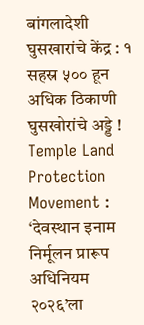बांगलादेशी घुसखारांचे केंद्र : १ सहस्र ५०० हून अधिक ठिकाणी घुसखोरांचे अड्डे !
Temple Land Protection Movement : ‘देवस्थान इनाम निर्मूलन प्रारूप अधिनियम २०२६’ला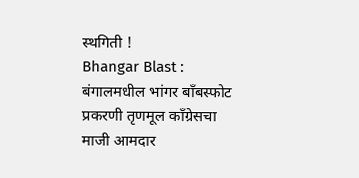स्थगिती !
Bhangar Blast : बंगालमधील भांगर बाँबस्फोट प्रकरणी तृणमूल काँग्रेसचा माजी आमदार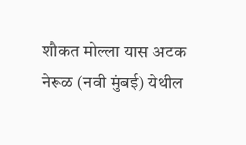शौकत मोल्ला यास अटक
नेरूळ (नवी मुंबई) येथील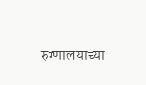रुग्णालयाच्या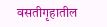वसतीगृहातील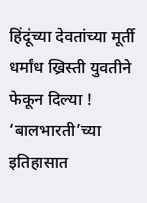हिंदूंच्या देवतांच्या मूर्ती धर्मांध ख्रिस्ती युवतीने फेकून दिल्या !
‘बालभारती’च्या इतिहासात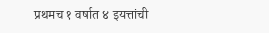प्रथमच १ वर्षात ४ इयत्तांची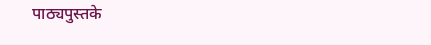पाठ्यपुस्तके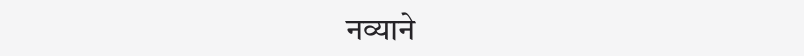नव्याने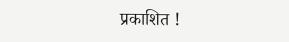प्रकाशित !